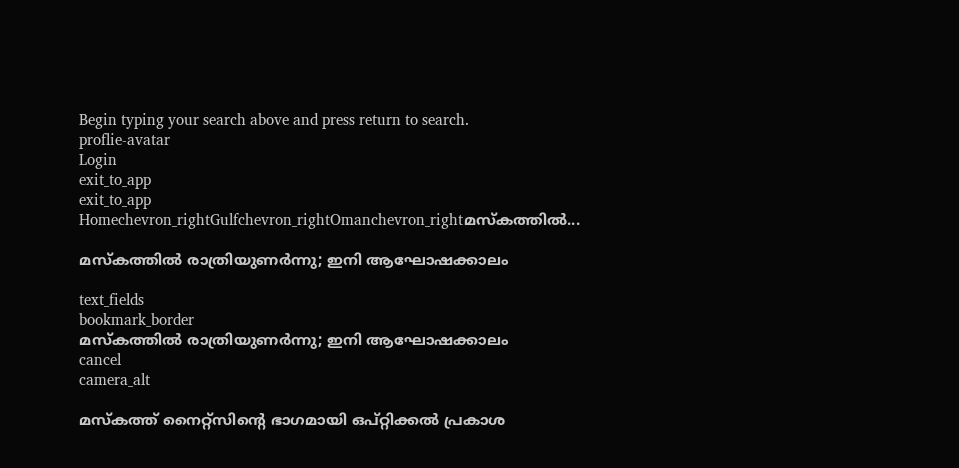Begin typing your search above and press return to search.
proflie-avatar
Login
exit_to_app
exit_to_app
Homechevron_rightGulfchevron_rightOmanchevron_rightമസ്കത്തിൽ...

മസ്കത്തിൽ രാത്രിയുണർന്നു; ഇനി ആഘോഷക്കാലം

text_fields
bookmark_border
മസ്കത്തിൽ രാത്രിയുണർന്നു; ഇനി ആഘോഷക്കാലം
cancel
camera_alt

മസ്കത്ത് നൈറ്റ്സിന്റെ ഭാഗമായി ഒപ്റ്റിക്കൽ പ്രകാശ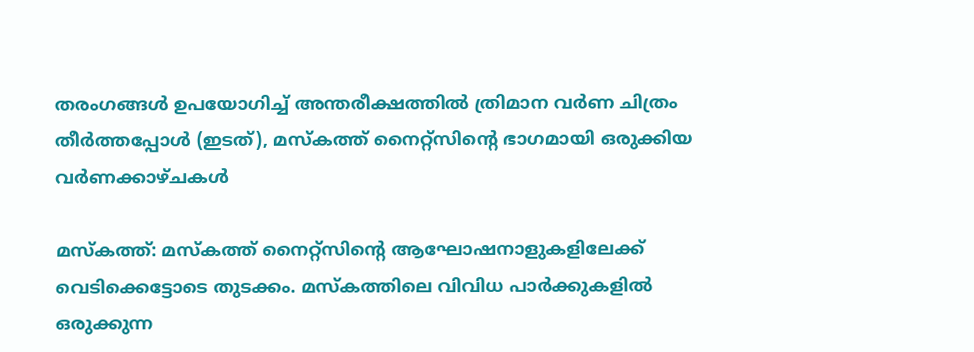തരംഗങ്ങൾ ഉപയോഗിച്ച് അന്തരീക്ഷത്തിൽ ത്രിമാന വർണ ചിത്രം തീർത്തപ്പോൾ (ഇടത്), മസ്കത്ത് നൈറ്റ്സിന്റെ ഭാഗമായി ഒരുക്കിയ വർണക്കാഴ്ചകൾ

മസ്കത്ത്: മസ്കത്ത് നൈറ്റ്സിന്റെ ആഘോഷനാളുകളിലേക്ക് വെടിക്കെട്ടോടെ തുടക്കം. മസ്കത്തിലെ വിവിധ പാർക്കുകളിൽ ഒരുക്കുന്ന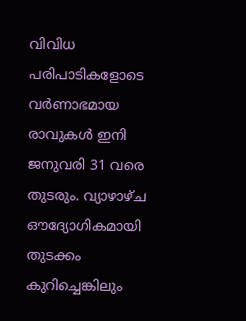വിവിധ പരിപാടികളോടെ വർണാഭമായ രാവുകൾ ഇനി ജനുവരി 31 വരെ തുടരും. വ്യാഴാഴ്ച ഔദ്യോഗികമായി തുടക്കം കുറിച്ചെങ്കിലും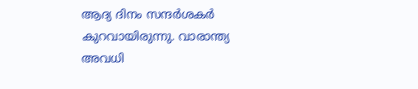ആദ്യ ദിനം സന്ദർശകർ കുറവായിരുന്നു. വാരാന്ത്യ അവധി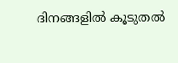ദിനങ്ങളിൽ കൂടുതൽ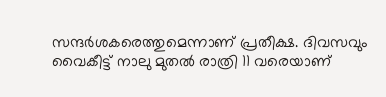സന്ദർശകരെത്തുമെന്നാണ് പ്രതീക്ഷ. ദിവസവും വൈകീട്ട് നാലു മുതൽ രാത്രി 11 വരെയാണ്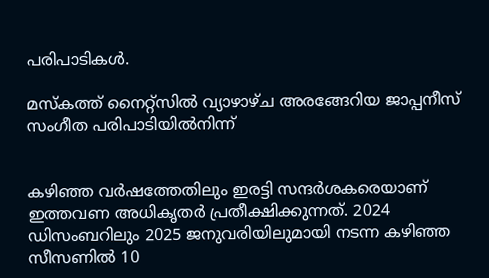പരിപാടികൾ.

മസ്കത്ത് നൈറ്റ്സിൽ വ്യാഴാഴ്ച അരങ്ങേറിയ ജാപ്പനീസ് സംഗീത പരിപാടിയിൽനിന്ന്


കഴിഞ്ഞ വർഷത്തേതിലും ഇരട്ടി സന്ദർശകരെയാണ് ഇത്തവണ അധികൃതർ പ്രതീക്ഷിക്കുന്നത്. 2024 ഡിസംബറിലും 2025 ജനുവരിയിലുമായി നടന്ന കഴിഞ്ഞ സീസണിൽ 10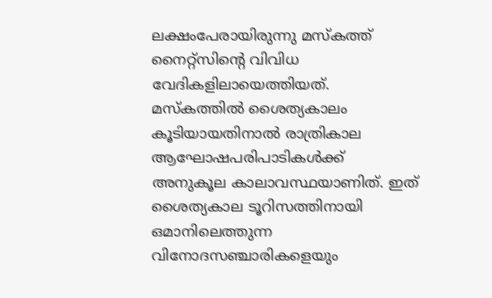ലക്ഷംപേരായിരുന്നു മസ്കത്ത് നൈറ്റ്സിന്റെ വിവിധ വേദികളിലായെത്തിയത്. മസ്കത്തിൽ ശൈത്യകാലം കൂടിയായതിനാൽ രാത്രികാല ആഘോഷപരിപാടികൾക്ക് അനുകൂല കാലാവസ്ഥയാണിത്. ഇത് ശൈത്യകാല ടൂറിസത്തിനായി ഒമാനിലെത്തുന്ന വിനോദസഞ്ചാരികളെയും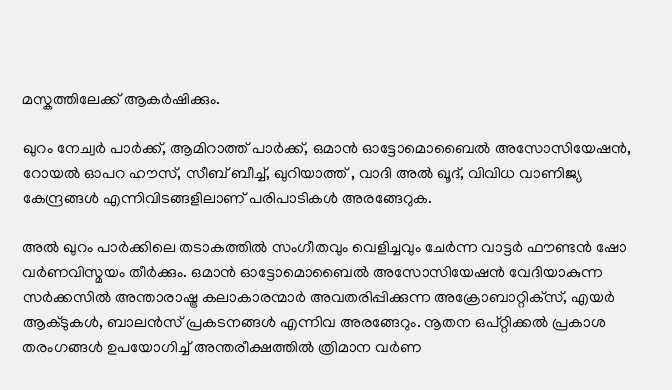മസ്കത്തിലേക്ക് ആകർഷിക്കും.

ഖുറം നേച്വർ പാർക്ക്, ആമിറാത്ത് പാർക്ക്, ഒമാൻ ഓട്ടോമൊബൈൽ അസോസിയേഷൻ, റോയൽ ഓപറ ഹൗസ്, സീബ് ബീച്ച്, ഖുറിയാത്ത് , വാദി അൽ ഖൂദ്, വിവിധ വാണിജ്യ കേന്ദ്രങ്ങൾ എന്നിവിടങ്ങളിലാണ് പരിപാടികൾ അരങ്ങേറുക.

അൽ ഖുറം പാർക്കിലെ തടാകത്തിൽ സംഗീതവും വെളിച്ചവും ചേർന്ന വാട്ടർ ഫൗണ്ടൻ ഷോ വർണവിസ്മയം തീർക്കും. ഒമാൻ ഓട്ടോമൊബൈൽ അസോസിയേഷൻ വേദിയാകുന്ന സർക്കസിൽ അന്താരാഷ്ട്ര കലാകാരന്മാർ അവതരിപ്പിക്കുന്ന അക്രോബാറ്റിക്‌സ്, എയർ ആക്ടുകൾ, ബാലൻസ് പ്രകടനങ്ങൾ എന്നിവ അരങ്ങേറും. നൂതന ഒപ്റ്റിക്കൽ പ്രകാശ തരംഗങ്ങൾ ഉപയോഗിച്ച് അന്തരീക്ഷത്തിൽ ത്രിമാന വർണ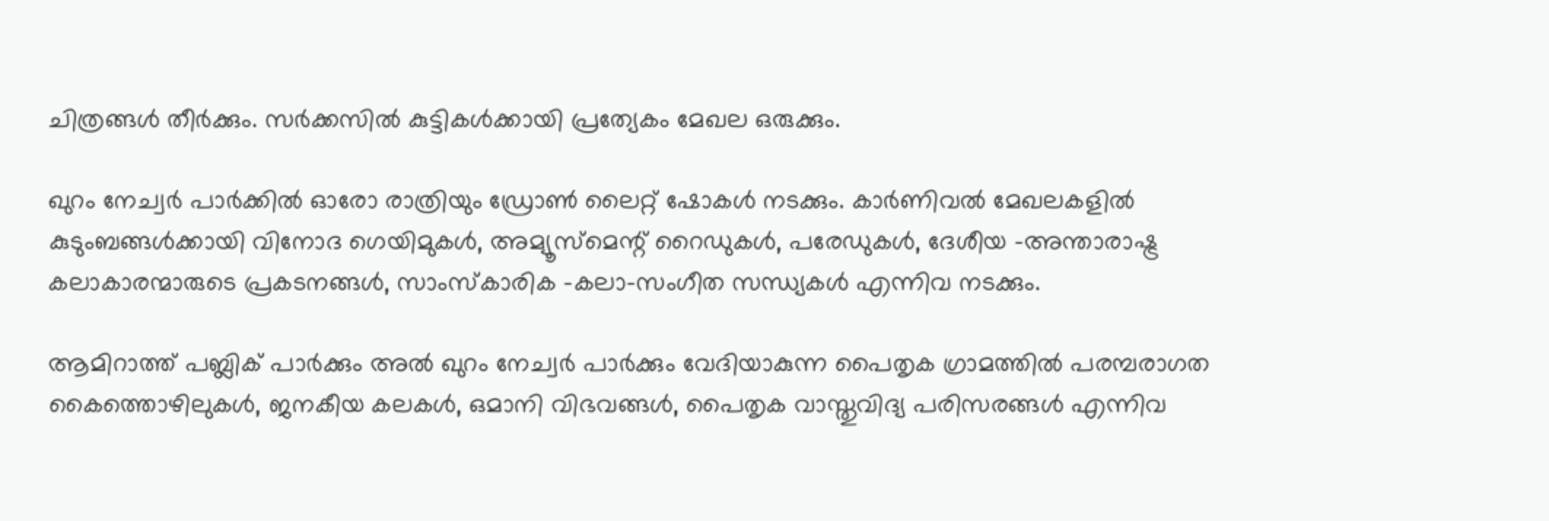ചിത്രങ്ങൾ തീർക്കും. സർക്കസിൽ കുട്ടികൾക്കായി പ്രത്യേകം മേഖല ഒരുക്കും.

ഖുറം നേച്വർ പാർക്കിൽ ഓരോ രാത്രിയും ഡ്രോൺ ലൈറ്റ് ഷോകൾ നടക്കും. കാർണിവൽ മേഖലകളിൽ കുടുംബങ്ങൾക്കായി വിനോദ ഗെയിമുകൾ, അമ്യൂസ്മെന്റ് റൈഡുകൾ, പരേഡുകൾ, ദേശീയ -അന്താരാഷ്ട്ര കലാകാരന്മാരുടെ പ്രകടനങ്ങൾ, സാംസ്കാരിക -കലാ-സംഗീത സന്ധ്യകൾ എന്നിവ നടക്കും.

ആമിറാത്ത് പബ്ലിക് പാർക്കും അൽ ഖുറം നേച്വർ പാർക്കും വേദിയാകുന്ന പൈതൃക ഗ്രാമത്തിൽ പരമ്പരാഗത കൈത്തൊഴിലുകൾ, ജനകീയ കലകൾ, ഒമാനി വിഭവങ്ങൾ, പൈതൃക വാസ്തുവിദ്യ പരിസരങ്ങൾ എന്നിവ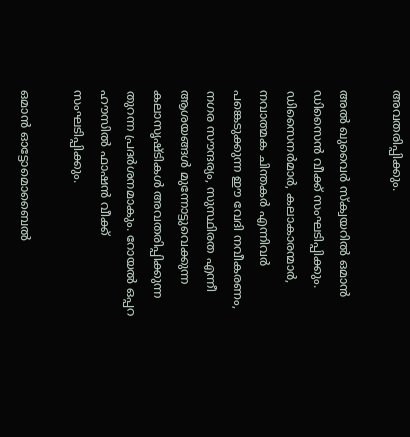അവതരിപ്പിക്കും.

അൽ ഖുവൈർ സ്ക്വയറിൽ ഒമാൻ ഡിസൈൻ വീക്ക് സംഘടിപ്പിക്കും. ഡിസൈനർമാർ, കലാകാരന്മാർ, നവാത്മക ചിന്തകർ എന്നിവർ പങ്കെടുക്കുന്ന ഈ വേദി നവീകരണം, നഗര സൗന്ദര്യം, സുസ്ഥിരത എന്നീ ആശയങ്ങൾ മുന്നോട്ടുവെക്കുന്ന കലാസൃഷ്ടികൾ അവതരിപ്പിക്കുന്ന തുറന്ന പ്രദർശനമാകും. റോയൽ ഒപ്പറ ഹൗസിൽ ഫാഷൻ വീക്ക് സംഘടിപ്പിക്കും.

ഒമാൻ ഓട്ടോമൊബൈൽ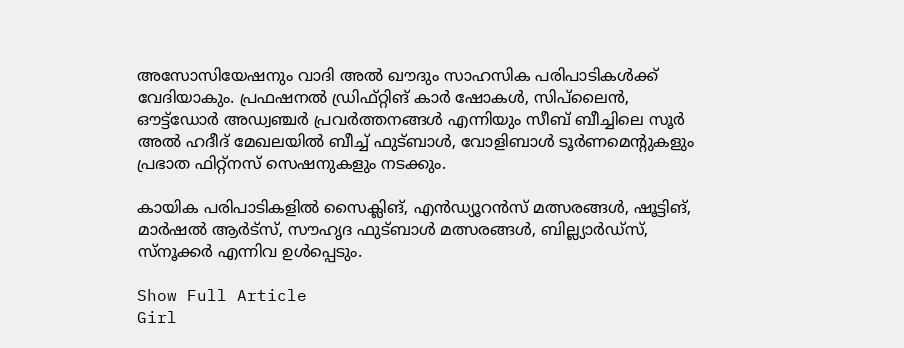അസോസിയേഷനും വാദി അൽ ഖൗദും സാഹസിക പരിപാടികൾക്ക് വേദിയാകും. പ്രഫഷനൽ ഡ്രിഫ്റ്റിങ് കാർ ഷോകൾ, സിപ്‌ലൈൻ, ഔട്ട്‌ഡോർ അഡ്വഞ്ചർ പ്രവർത്തനങ്ങൾ എന്നിയും സീബ് ബീച്ചിലെ സൂർ അൽ ഹദീദ് മേഖലയിൽ ബീച്ച് ഫുട്ബാൾ, വോളിബാൾ ടൂർണമെന്റുകളും പ്രഭാത ഫിറ്റ്നസ് സെഷനുകളും നടക്കും.

കായിക പരിപാടികളിൽ സൈക്ലിങ്, എൻഡ്യൂറൻസ് മത്സരങ്ങൾ, ഷൂട്ടിങ്, മാർഷൽ ആർട്സ്, സൗഹൃദ ഫുട്ബാൾ മത്സരങ്ങൾ, ബില്ല്യാർഡ്സ്, സ്നൂക്കർ എന്നിവ ഉൾപ്പെടും.

Show Full Article
Girl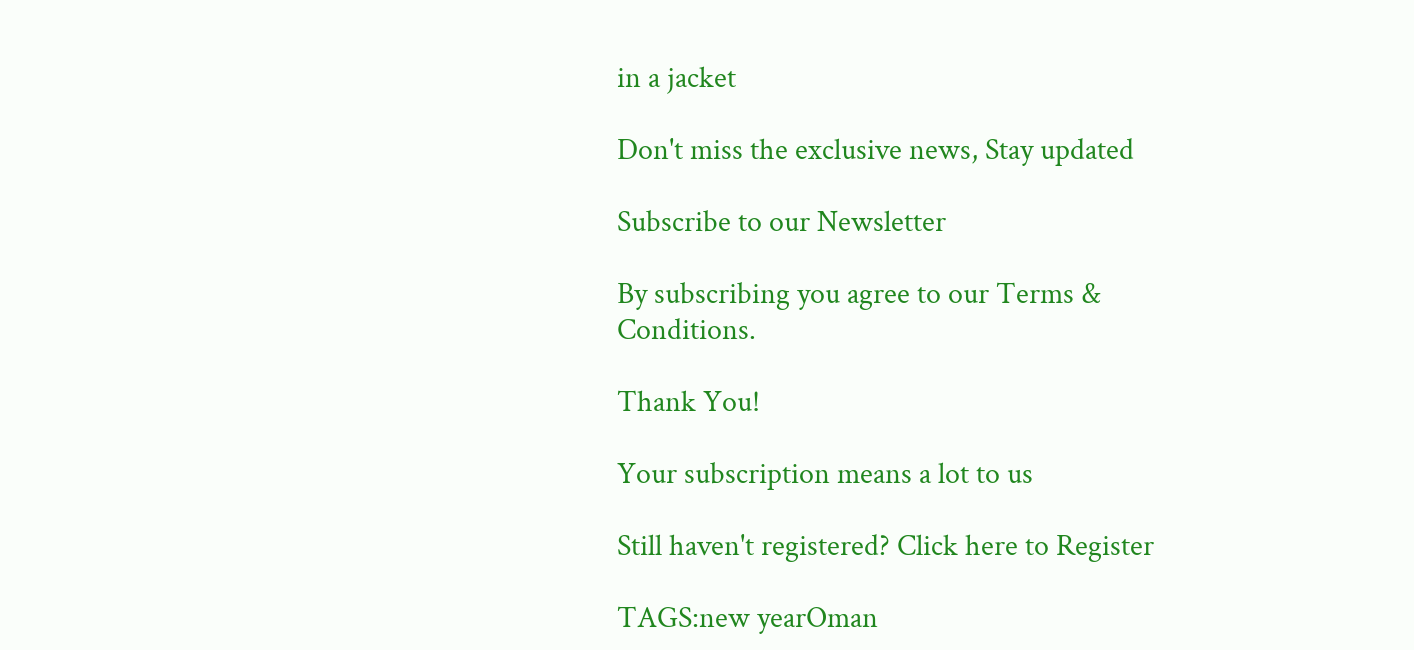in a jacket

Don't miss the exclusive news, Stay updated

Subscribe to our Newsletter

By subscribing you agree to our Terms & Conditions.

Thank You!

Your subscription means a lot to us

Still haven't registered? Click here to Register

TAGS:new yearOman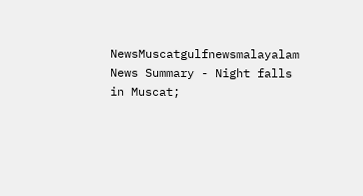NewsMuscatgulfnewsmalayalam
News Summary - Night falls in Muscat;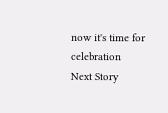now it's time for celebration
Next Story